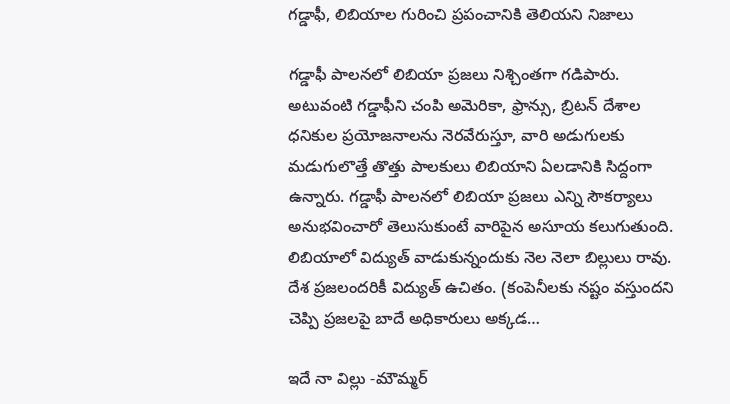గడ్డాఫీ, లిబియాల గురించి ప్రపంచానికి తెలియని నిజాలు

గడ్డాఫీ పాలనలో లిబియా ప్రజలు నిశ్చింతగా గడిపారు. అటువంటి గడ్డాఫీని చంపి అమెరికా, ఫ్రాన్సు, బ్రిటన్ దేశాల ధనికుల ప్రయోజనాలను నెరవేరుస్తూ, వారి అడుగులకు మడుగులొత్తే తొత్తు పాలకులు లిబియాని ఏలడానికి సిద్దంగా ఉన్నారు. గడ్డాఫీ పాలనలో లిబియా ప్రజలు ఎన్ని సౌకర్యాలు అనుభవించారో తెలుసుకుంటే వారిపైన అసూయ కలుగుతుంది. లిబియాలో విద్యుత్ వాడుకున్నందుకు నెల నెలా బిల్లులు రావు. దేశ ప్రజలందరికీ విద్యుత్ ఉచితం. (కంపెనీలకు నష్టం వస్తుందని చెప్పి ప్రజలపై బాదే అధికారులు అక్కడ…

ఇదే నా విల్లు -మౌమ్మర్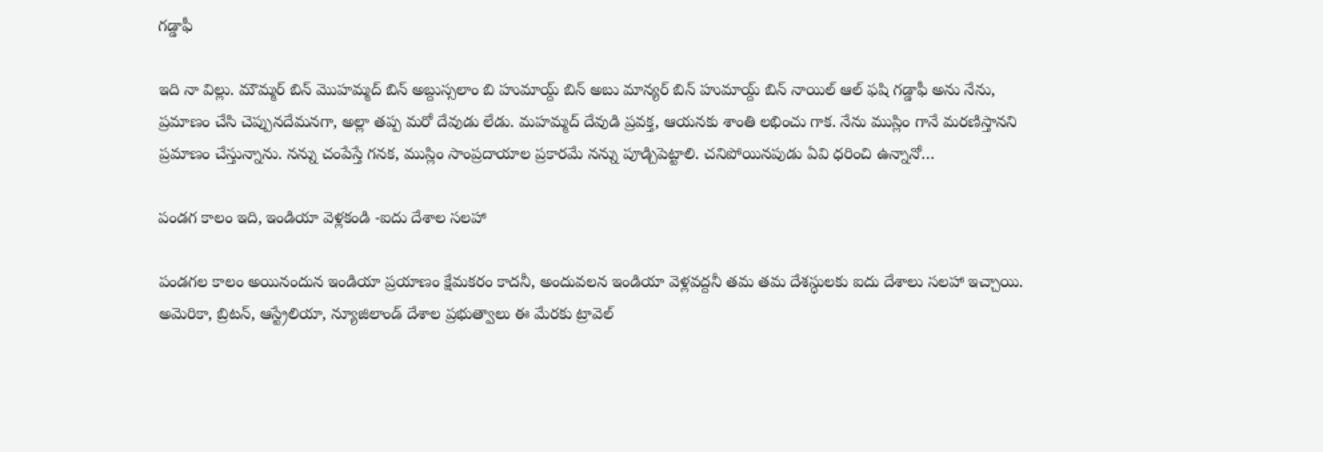గడ్డాఫీ

ఇది నా విల్లు. మౌమ్మర్ బిన్ మొహమ్మద్ బిన్ అబ్దుస్సలాం బి హుమాయ్ద్ బిన్ అబు మాన్యర్ బిన్ హుమాయ్ద్ బిన్ నాయిల్ ఆల్ ఫషి గడ్డాఫీ అను నేను, ప్రమాణం చేసి చెప్పునదేమనగా, అల్లా తప్ప మరో దేవుడు లేడు. మహమ్మద్ దేవుడి ప్రవక్త, ఆయనకు శాంతి లభించు గాక. నేను ముస్లిం గానే మరణిస్తానని ప్రమాణం చేస్తున్నాను. నన్ను చంపేస్తే గనక, ముస్లిం సాంప్రదాయాల ప్రకారమే నన్ను పూడ్చిపెట్టాలి. చనిపోయినపుడు ఏవి ధరించి ఉన్నానో…

పండగ కాలం ఇది, ఇండియా వెళ్లకండి -ఐదు దేశాల సలహా

పండగల కాలం అయినందున ఇండియా ప్రయాణం క్షేమకరం కాదనీ, అందువలన ఇండియా వెళ్లవద్దనీ తమ తమ దేశస్ధులకు ఐదు దేశాలు సలహా ఇచ్చాయి. అమెరికా, బ్రిటన్, ఆస్ట్రేలియా, న్యూజిలాండ్ దేశాల ప్రభుత్వాలు ఈ మేరకు ట్రావెల్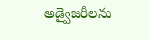అడ్వైజరీలను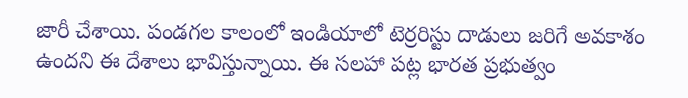జారీ చేశాయి. పండగల కాలంలో ఇండియాలో టెర్రరిస్టు దాడులు జరిగే అవకాశం ఉందని ఈ దేశాలు భావిస్తున్నాయి. ఈ సలహా పట్ల భారత ప్రభుత్వం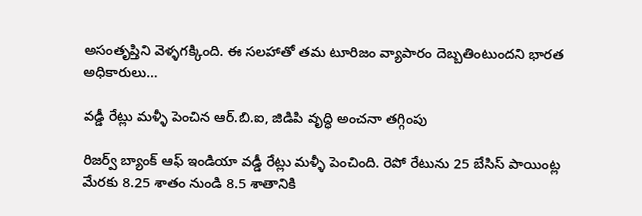అసంతృప్తిని వెళ్ళగక్కింది. ఈ సలహాతో తమ టూరిజం వ్యాపారం దెబ్బతింటుందని భారత అధికారులు…

వడ్డీ రేట్లు మళ్ళీ పెంచిన ఆర్.బి.ఐ, జిడిపి వృద్ధి అంచనా తగ్గింపు

రిజర్వ్ బ్యాంక్ ఆఫ్ ఇండియా వడ్డీ రేట్లు మళ్ళీ పెంచింది. రెపో రేటును 25 బేసిస్ పాయింట్ల మేరకు 8.25 శాతం నుండి 8.5 శాతానికి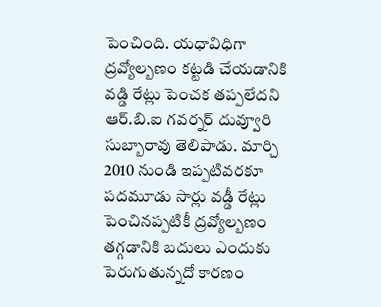పెంచింది. యధావిధిగా ద్రవ్యోల్బణం కట్టడి చేయడానికి వడ్డి రేట్లు పెంచక తప్పలేదని ఆర్.బి.ఐ గవర్నర్ దువ్వూరి సుబ్బారావు తెలిపాడు. మార్చి 2010 నుండి ఇప్పటివరకూ పదమూడు సార్లు వడ్డీ రేట్లు పెంచినప్పటికీ ద్రవ్యోల్బణం తగ్గడానికి బదులు ఎందుకు పెరుగుతున్నదో కారణం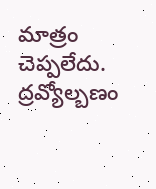మాత్రం చెప్పలేదు. ద్రవ్యోల్బణం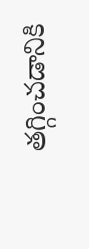తగ్గించడానికి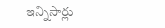ఇన్నిసార్లు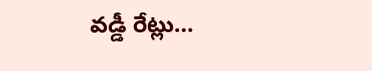వడ్డీ రేట్లు…